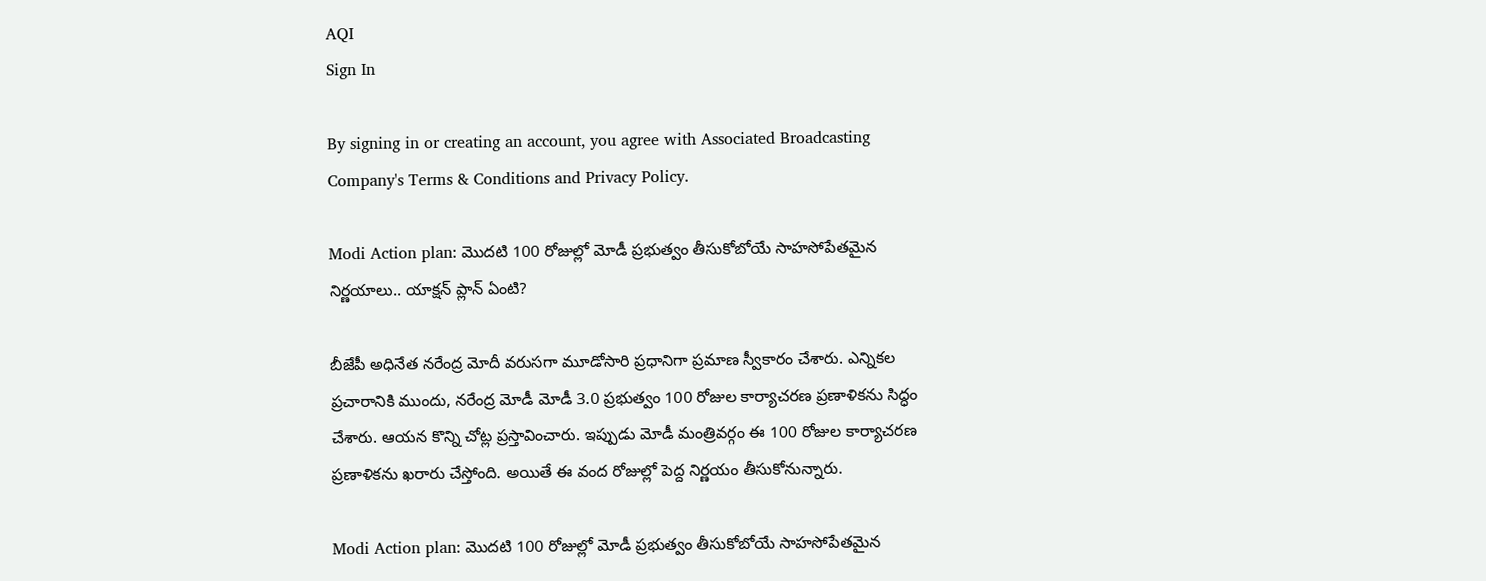AQI
Sign In

By signing in or creating an account, you agree with Associated Broadcasting Company's Terms & Conditions and Privacy Policy.

Modi Action plan: మొదటి 100 రోజుల్లో మోడీ ప్రభుత్వం తీసుకోబోయే సాహసోపేతమైన నిర్ణయాలు.. యాక్షన్‌ ప్లాన్‌ ఏంటి?

బీజేపీ అధినేత నరేంద్ర మోదీ వరుసగా మూడోసారి ప్రధానిగా ప్రమాణ స్వీకారం చేశారు. ఎన్నికల ప్రచారానికి ముందు, నరేంద్ర మోడీ మోడీ 3.0 ప్రభుత్వం 100 రోజుల కార్యాచరణ ప్రణాళికను సిద్ధం చేశారు. ఆయన కొన్ని చోట్ల ప్రస్తావించారు. ఇప్పుడు మోడీ మంత్రివర్గం ఈ 100 రోజుల కార్యాచరణ ప్రణాళికను ఖరారు చేస్తోంది. అయితే ఈ వంద రోజుల్లో పెద్ద నిర్ణయం తీసుకోనున్నారు.

Modi Action plan: మొదటి 100 రోజుల్లో మోడీ ప్రభుత్వం తీసుకోబోయే సాహసోపేతమైన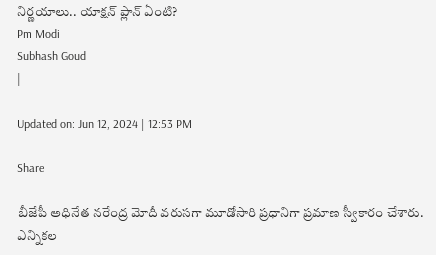నిర్ణయాలు.. యాక్షన్‌ ప్లాన్‌ ఏంటి?
Pm Modi
Subhash Goud
|

Updated on: Jun 12, 2024 | 12:53 PM

Share

బీజేపీ అధినేత నరేంద్ర మోదీ వరుసగా మూడోసారి ప్రధానిగా ప్రమాణ స్వీకారం చేశారు. ఎన్నికల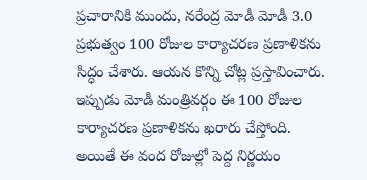ప్రచారానికి ముందు, నరేంద్ర మోడీ మోడీ 3.0 ప్రభుత్వం 100 రోజుల కార్యాచరణ ప్రణాళికను సిద్ధం చేశారు. ఆయన కొన్ని చోట్ల ప్రస్తావించారు. ఇప్పుడు మోడీ మంత్రివర్గం ఈ 100 రోజుల కార్యాచరణ ప్రణాళికను ఖరారు చేస్తోంది. అయితే ఈ వంద రోజుల్లో పెద్ద నిర్ణయం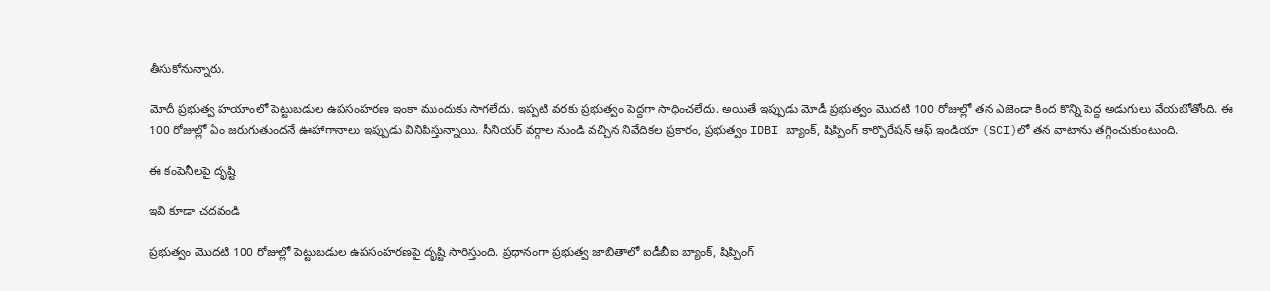తీసుకోనున్నారు.

మోదీ ప్రభుత్వ హయాంలో పెట్టుబడుల ఉపసంహరణ ఇంకా ముందుకు సాగలేదు. ఇప్పటి వరకు ప్రభుత్వం పెద్దగా సాధించలేదు. అయితే ఇప్పుడు మోడీ ప్రభుత్వం మొదటి 100 రోజుల్లో తన ఎజెండా కింద కొన్ని పెద్ద అడుగులు వేయబోతోంది. ఈ 100 రోజుల్లో ఏం జరుగుతుందనే ఊహాగానాలు ఇప్పుడు వినిపిస్తున్నాయి. సీనియర్ వర్గాల నుండి వచ్చిన నివేదికల ప్రకారం, ప్రభుత్వం IDBI బ్యాంక్, షిప్పింగ్ కార్పొరేషన్ ఆఫ్ ఇండియా (SCI)లో తన వాటాను తగ్గించుకుంటుంది.

ఈ కంపెనీలపై దృష్టి

ఇవి కూడా చదవండి

ప్రభుత్వం మొదటి 100 రోజుల్లో పెట్టుబడుల ఉపసంహరణపై దృష్టి సారిస్తుంది. ప్రధానంగా ప్రభుత్వ జాబితాలో ఐడీబీఐ బ్యాంక్, షిప్పింగ్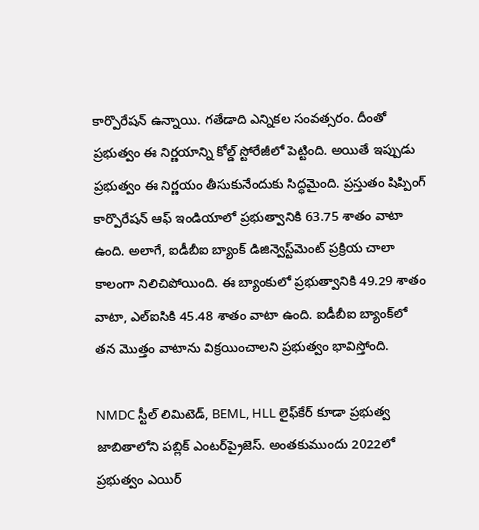కార్పొరేషన్ ఉన్నాయి. గతేడాది ఎన్నికల సంవత్సరం. దీంతో ప్రభుత్వం ఈ నిర్ణయాన్ని కోల్డ్ స్టోరేజీలో పెట్టింది. అయితే ఇప్పుడు ప్రభుత్వం ఈ నిర్ణయం తీసుకునేందుకు సిద్ధమైంది. ప్రస్తుతం షిప్పింగ్ కార్పొరేషన్ ఆఫ్ ఇండియాలో ప్రభుత్వానికి 63.75 శాతం వాటా ఉంది. అలాగే, ఐడీబీఐ బ్యాంక్ డిజిన్వెస్ట్‌మెంట్ ప్రక్రియ చాలా కాలంగా నిలిచిపోయింది. ఈ బ్యాంకులో ప్రభుత్వానికి 49.29 శాతం వాటా, ఎల్‌ఐసికి 45.48 శాతం వాటా ఉంది. ఐడీబీఐ బ్యాంక్‌లో తన మొత్తం వాటాను విక్రయించాలని ప్రభుత్వం భావిస్తోంది.

NMDC స్టీల్ లిమిటెడ్, BEML, HLL లైఫ్‌కేర్ కూడా ప్రభుత్వ జాబితాలోని పబ్లిక్ ఎంటర్‌ప్రైజెస్. అంతకుముందు 2022లో ప్రభుత్వం ఎయిర్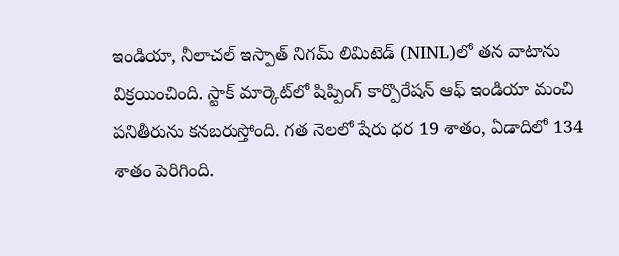ఇండియా, నీలాచల్ ఇస్పాత్ నిగమ్ లిమిటెడ్ (NINL)లో తన వాటాను విక్రయించింది. స్టాక్ మార్కెట్‌లో షిప్పింగ్ కార్పొరేషన్ ఆఫ్ ఇండియా మంచి పనితీరును కనబరుస్తోంది. గత నెలలో షేరు ధర 19 శాతం, ఏడాదిలో 134 శాతం పెరిగింది.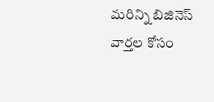మరిన్ని బిజినెస్ వార్తల కోసం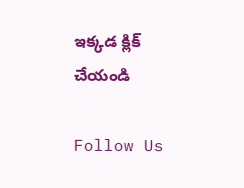ఇక్కడ క్లిక్ చేయండి

Follow Us